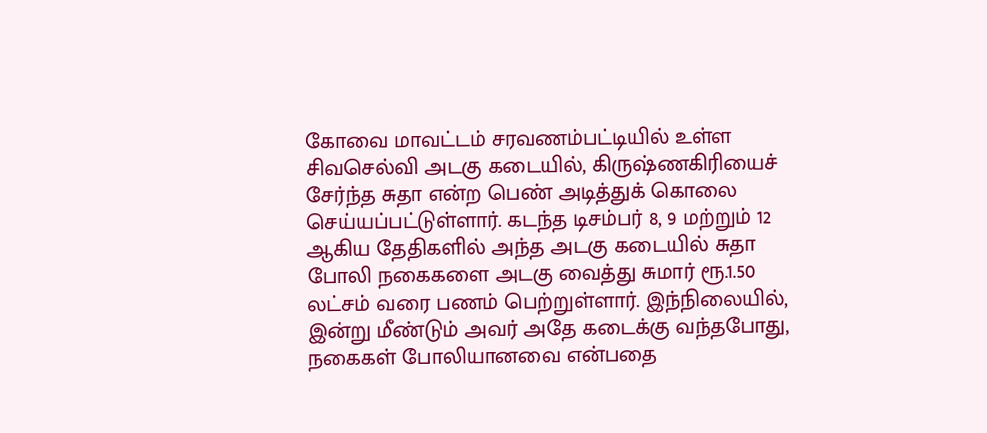கோவை மாவட்டம் சரவணம்பட்டியில் உள்ள சிவசெல்வி அடகு கடையில், கிருஷ்ணகிரியைச் சேர்ந்த சுதா என்ற பெண் அடித்துக் கொலை செய்யப்பட்டுள்ளார். கடந்த டிசம்பர் 8, 9 மற்றும் 12 ஆகிய தேதிகளில் அந்த அடகு கடையில் சுதா போலி நகைகளை அடகு வைத்து சுமார் ரூ.1.50 லட்சம் வரை பணம் பெற்றுள்ளார். இந்நிலையில், இன்று மீண்டும் அவர் அதே கடைக்கு வந்தபோது, நகைகள் போலியானவை என்பதை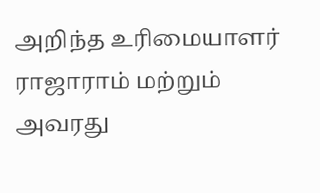அறிந்த உரிமையாளர் ராஜாராம் மற்றும் அவரது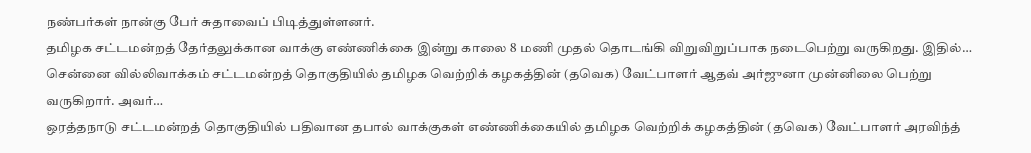நண்பர்கள் நான்கு பேர் சுதாவைப் பிடித்துள்ளனர்.
தமிழக சட்டமன்றத் தேர்தலுக்கான வாக்கு எண்ணிக்கை இன்று காலை 8 மணி முதல் தொடங்கி விறுவிறுப்பாக நடைபெற்று வருகிறது. இதில்…
சென்னை வில்லிவாக்கம் சட்டமன்றத் தொகுதியில் தமிழக வெற்றிக் கழகத்தின் (தவெக) வேட்பாளர் ஆதவ் அர்ஜுனா முன்னிலை பெற்று வருகிறார். அவர்…
ஒரத்தநாடு சட்டமன்றத் தொகுதியில் பதிவான தபால் வாக்குகள் எண்ணிக்கையில் தமிழக வெற்றிக் கழகத்தின் (தவெக) வேட்பாளர் அரவிந்த்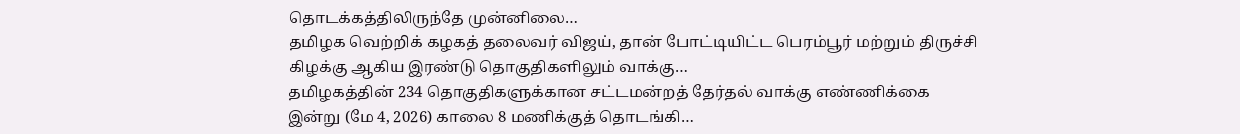தொடக்கத்திலிருந்தே முன்னிலை…
தமிழக வெற்றிக் கழகத் தலைவர் விஜய், தான் போட்டியிட்ட பெரம்பூர் மற்றும் திருச்சி கிழக்கு ஆகிய இரண்டு தொகுதிகளிலும் வாக்கு…
தமிழகத்தின் 234 தொகுதிகளுக்கான சட்டமன்றத் தேர்தல் வாக்கு எண்ணிக்கை இன்று (மே 4, 2026) காலை 8 மணிக்குத் தொடங்கி…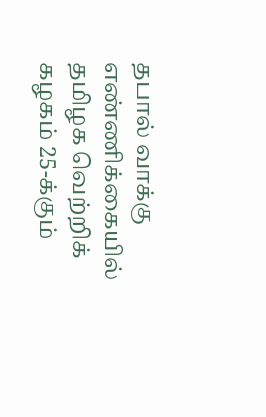தபால் வாக்கு எண்ணிக்கையில் தமிழக வெற்றிக் கழகம் 25-க்கும்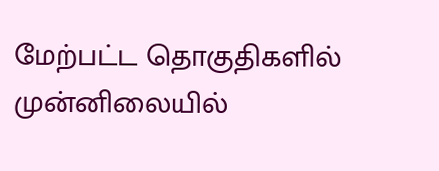மேற்பட்ட தொகுதிகளில் முன்னிலையில்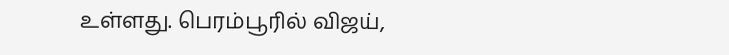உள்ளது. பெரம்பூரில் விஜய்,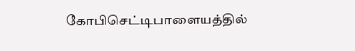கோபிசெட்டிபாளையத்தில்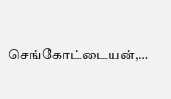செங்கோட்டையன்,…